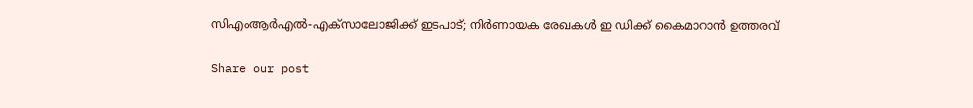സിഎംആര്‍എല്‍-എക്‌സാലോജിക്ക് ഇടപാട്; നിര്‍ണായക രേഖകള്‍ ഇ ഡിക്ക് കൈമാറാന്‍ ഉത്തരവ്

Share our post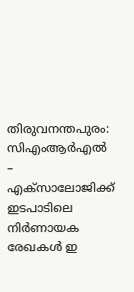തിരുവനന്തപുരം: സിഎംആര്‍എല്‍ – എക്‌സാലോജിക്ക് ഇടപാടിലെ നിര്‍ണായക രേഖകള്‍ ഇ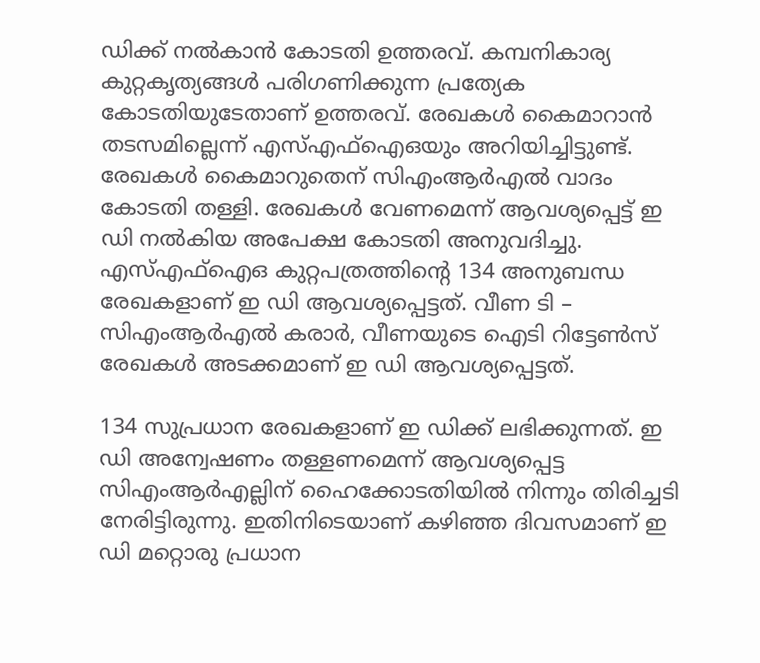ഡിക്ക് നല്‍കാന്‍ കോടതി ഉത്തരവ്. കമ്പനികാര്യ കുറ്റകൃത്യങ്ങള്‍ പരിഗണിക്കുന്ന പ്രത്യേക കോടതിയുടേതാണ് ഉത്തരവ്. രേഖകള്‍ കൈമാറാന്‍ തടസമില്ലെന്ന് എസ്എഫ്‌ഐഒയും അറിയിച്ചിട്ടുണ്ട്. രേഖകള്‍ കൈമാറുതെന് സിഎംആര്‍എല്‍ വാദം കോടതി തള്ളി. രേഖകള്‍ വേണമെന്ന് ആവശ്യപ്പെട്ട് ഇ ഡി നല്‍കിയ അപേക്ഷ കോടതി അനുവദിച്ചു. എസ്എഫ്‌ഐഒ കുറ്റപത്രത്തിന്റെ 134 അനുബന്ധ രേഖകളാണ് ഇ ഡി ആവശ്യപ്പെട്ടത്. വീണ ടി – സിഎംആര്‍എല്‍ കരാര്‍, വീണയുടെ ഐടി റിട്ടേണ്‍സ് രേഖകള്‍ അടക്കമാണ് ഇ ഡി ആവശ്യപ്പെട്ടത്.

134 സുപ്രധാന രേഖകളാണ് ഇ ഡിക്ക് ലഭിക്കുന്നത്. ഇ ഡി അന്വേഷണം തള്ളണമെന്ന് ആവശ്യപ്പെട്ട സിഎംആര്‍എല്ലിന് ഹൈക്കോടതിയിൽ നിന്നും തിരിച്ചടി നേരിട്ടിരുന്നു. ഇതിനിടെയാണ് കഴിഞ്ഞ ദിവസമാണ് ഇ ഡി മറ്റൊരു പ്രധാന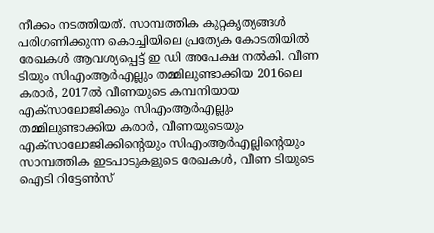നീക്കം നടത്തിയത്. സാമ്പത്തിക കുറ്റകൃത്യങ്ങള്‍ പരിഗണിക്കുന്ന കൊച്ചിയിലെ പ്രത്യേക കോടതിയില്‍ രേഖകള്‍ ആവശ്യപ്പെട്ട് ഇ ഡി അപേക്ഷ നല്‍കി. വീണ ടിയും സിഎംആര്‍എല്ലും തമ്മിലുണ്ടാക്കിയ 2016ലെ കരാര്‍, 2017ല്‍ വീണയുടെ കമ്പനിയായ എക്‌സാലോജിക്കും സിഎംആര്‍എല്ലും തമ്മിലുണ്ടാക്കിയ കരാര്‍, വീണയുടെയും എക്‌സാലോജിക്കിന്റെയും സിഎംആര്‍എല്ലിന്റെയും സാമ്പത്തിക ഇടപാടുകളുടെ രേഖകള്‍, വീണ ടിയുടെ ഐടി റിട്ടേണ്‍സ്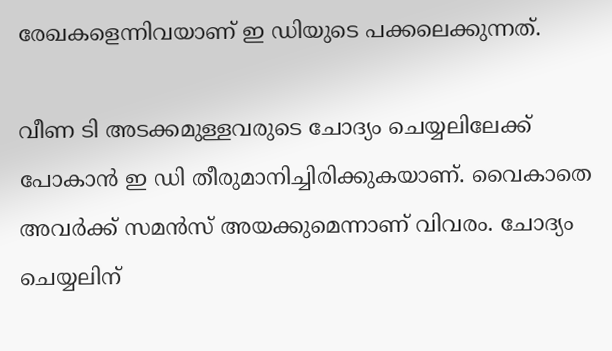രേഖകളെന്നിവയാണ് ഇ ഡിയുടെ പക്കലെക്കുന്നത്.

വീണ ടി അടക്കമുള്ളവരുടെ ചോദ്യം ചെയ്യലിലേക്ക് പോകാന്‍ ഇ ഡി തീരുമാനിച്ചിരിക്കുകയാണ്. വൈകാതെ അവര്‍ക്ക് സമന്‍സ് അയക്കുമെന്നാണ് വിവരം. ചോദ്യം ചെയ്യലിന്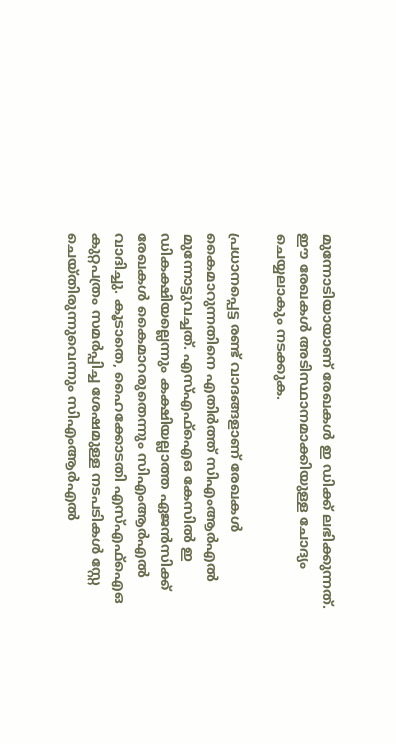മുന്നോടിയായാണ് രേഖകള്‍ ഇ ഡിക്ക് ലഭിക്കുന്നത്. ഈ രേഖകള്‍ അടിസ്ഥാനമാക്കിയുള്ള ചോദ്യം ചെയ്യലാകും നടക്കുക.

പ്രധാനപ്പെട്ട രണ്ട് വാദങ്ങളാണ് രേഖകള്‍ കൈമാറുന്നതിനെ എതിര്‍ത്ത് സിഎംആര്‍എല്‍ മുന്നോട്ടുവച്ചത്. എസ്എഫ്‌ഐഒ കേസില്‍ ഇ ഡികക്ഷിയല്ലെന്നും കക്ഷിയല്ലാത്ത ഏജന്‍സിക്ക് രേഖകള്‍ കൈമാറരുതെന്നും സിഎംആർഎല്‍ വാദിച്ചു. കൂടാതെ, ഹൈക്കോടതി എസ്എഫ്‌ഐഒ കുറ്റപത്രം സമര്‍പ്പിച്ച ശേഷമുള്ള നടപടികള്‍ സ്റ്റേ ചെയ്തിരുന്നുവെന്നും സിഎംആർഎല്‍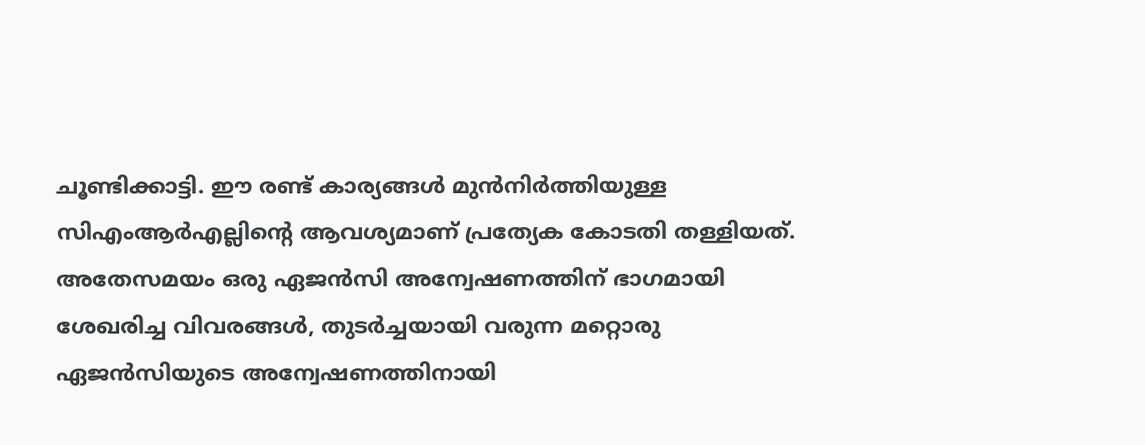ചൂണ്ടിക്കാട്ടി. ഈ രണ്ട് കാര്യങ്ങള്‍ മുന്‍നിര്‍ത്തിയുള്ള സിഎംആര്‍എല്ലിന്റെ ആവശ്യമാണ് പ്രത്യേക കോടതി തള്ളിയത്. അതേസമയം ഒരു ഏജന്‍സി അന്വേഷണത്തിന് ഭാഗമായി ശേഖരിച്ച വിവരങ്ങള്‍, തുടര്‍ച്ചയായി വരുന്ന മറ്റൊരു ഏജന്‍സിയുടെ അന്വേഷണത്തിനായി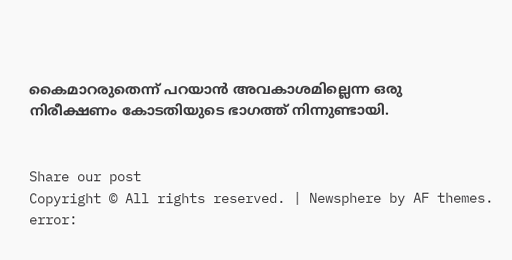കൈമാറരുതെന്ന് പറയാന്‍ അവകാശമില്ലെന്ന ഒരു നിരീക്ഷണം കോടതിയുടെ ഭാഗത്ത് നിന്നുണ്ടായി.


Share our post
Copyright © All rights reserved. | Newsphere by AF themes.
error: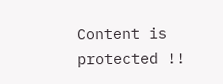Content is protected !!